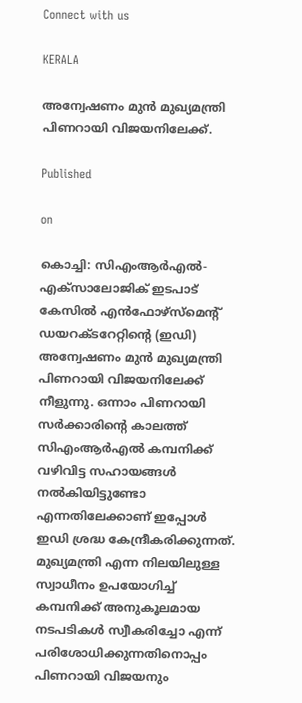Connect with us

KERALA

അന്വേഷണം മുൻ മുഖ്യമന്ത്രി പിണറായി വിജയനിലേക്ക്.

Published

on

കൊച്ചി: സിഎംആർഎൽ-എക്സാലോജിക് ഇടപാട് കേസിൽ എൻഫോഴ്‌സ്‌മെന്റ് ഡയറക്ടറേറ്റിന്റെ (ഇഡി) അന്വേഷണം മുൻ മുഖ്യമന്ത്രി പിണറായി വിജയനിലേക്ക് നീളുന്നു. ഒന്നാം പിണറായി സർക്കാരിന്റെ കാലത്ത് സിഎംആർഎൽ കമ്പനിക്ക് വഴിവിട്ട സഹായങ്ങൾ നൽകിയിട്ടുണ്ടോ എന്നതിലേക്കാണ് ഇപ്പോൾ ഇഡി ശ്രദ്ധ കേന്ദ്രീകരിക്കുന്നത്. മുഖ്യമന്ത്രി എന്ന നിലയിലുള്ള സ്വാധീനം ഉപയോഗിച്ച് കമ്പനിക്ക് അനുകൂലമായ നടപടികൾ സ്വീകരിച്ചോ എന്ന് പരിശോധിക്കുന്നതിനൊപ്പം പിണറായി വിജയനും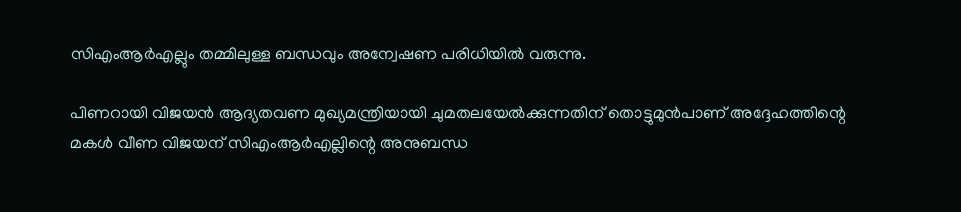സിഎംആർഎല്ലും തമ്മിലുള്ള ബന്ധവും അന്വേഷണ പരിധിയിൽ വരുന്നു.

പിണറായി വിജയൻ ആദ്യതവണ മുഖ്യമന്ത്രിയായി ചുമതലയേൽക്കുന്നതിന് തൊട്ടുമുൻപാണ് അദ്ദേഹത്തിന്റെ മകൾ വീണ വിജയന് സിഎംആർഎല്ലിന്റെ അനുബന്ധ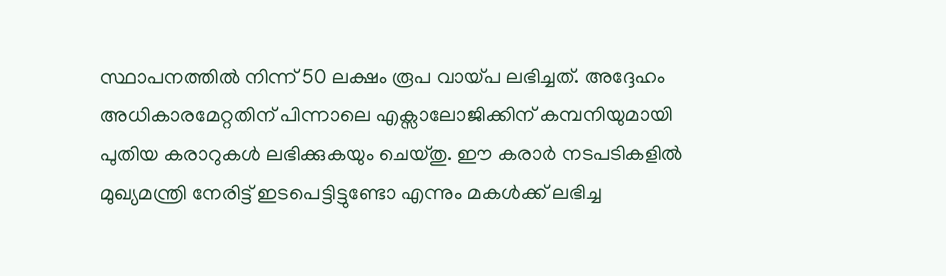സ്ഥാപനത്തിൽ നിന്ന് 50 ലക്ഷം രൂപ വായ്പ ലഭിച്ചത്. അദ്ദേഹം അധികാരമേറ്റതിന് പിന്നാലെ എക്സാലോജിക്കിന് കമ്പനിയുമായി പുതിയ കരാറുകൾ ലഭിക്കുകയും ചെയ്തു. ഈ കരാർ നടപടികളിൽ മുഖ്യമന്ത്രി നേരിട്ട് ഇടപെട്ടിട്ടുണ്ടോ എന്നും മകൾക്ക് ലഭിച്ച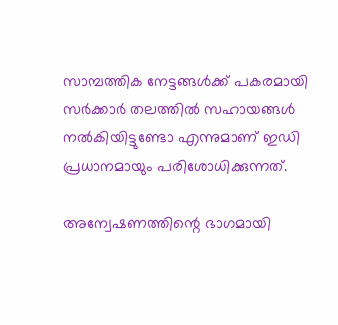സാമ്പത്തിക നേട്ടങ്ങൾക്ക് പകരമായി സർക്കാർ തലത്തിൽ സഹായങ്ങൾ നൽകിയിട്ടുണ്ടോ എന്നുമാണ് ഇഡി പ്രധാനമായും പരിശോധിക്കുന്നത്.

അന്വേഷണത്തിന്റെ ഭാഗമായി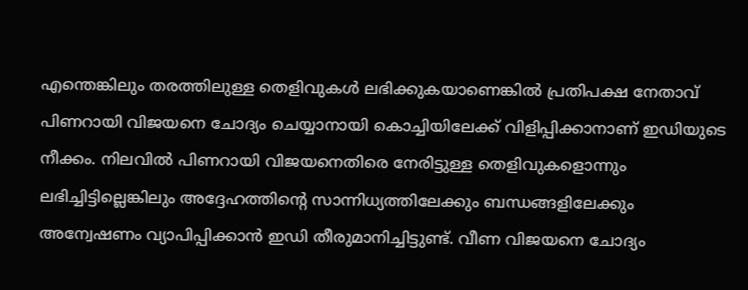എന്തെങ്കിലും തരത്തിലുള്ള തെളിവുകൾ ലഭിക്കുകയാണെങ്കിൽ പ്രതിപക്ഷ നേതാവ് പിണറായി വിജയനെ ചോദ്യം ചെയ്യാനായി കൊച്ചിയിലേക്ക് വിളിപ്പിക്കാനാണ് ഇഡിയുടെ നീക്കം. നിലവിൽ പിണറായി വിജയനെതിരെ നേരിട്ടുള്ള തെളിവുകളൊന്നും ലഭിച്ചിട്ടില്ലെങ്കിലും അദ്ദേഹത്തിന്റെ സാന്നിധ്യത്തിലേക്കും ബന്ധങ്ങളിലേക്കും അന്വേഷണം വ്യാപിപ്പിക്കാൻ ഇഡി തീരുമാനിച്ചിട്ടുണ്ട്. വീണ വിജയനെ ചോദ്യം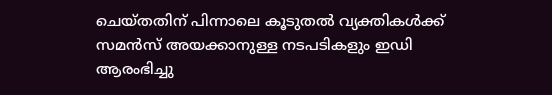ചെയ്തതിന് പിന്നാലെ കൂടുതൽ വ്യക്തികൾക്ക് സമൻസ് അയക്കാനുള്ള നടപടികളും ഇഡി ആരംഭിച്ചു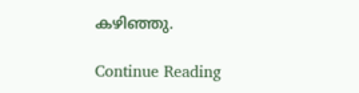കഴിഞ്ഞു.

Continue Reading